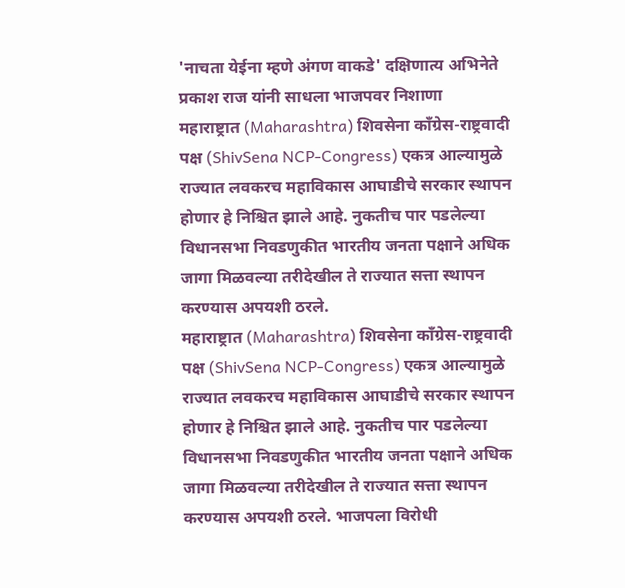'नाचता येईना म्हणे अंगण वाकडे' दक्षिणात्य अभिनेते प्रकाश राज यांनी साधला भाजपवर निशाणा
महाराष्ट्रात (Maharashtra) शिवसेना काँग्रेस-राष्ट्रवादी पक्ष (ShivSena NCP-Congress) एकत्र आल्यामुळे राज्यात लवकरच महाविकास आघाडीचे सरकार स्थापन होणार हे निश्चित झाले आहे. नुकतीच पार पडलेल्या विधानसभा निवडणुकीत भारतीय जनता पक्षाने अधिक जागा मिळवल्या तरीदेखील ते राज्यात सत्ता स्थापन करण्यास अपयशी ठरले.
महाराष्ट्रात (Maharashtra) शिवसेना काँग्रेस-राष्ट्रवादी पक्ष (ShivSena NCP-Congress) एकत्र आल्यामुळे राज्यात लवकरच महाविकास आघाडीचे सरकार स्थापन होणार हे निश्चित झाले आहे. नुकतीच पार पडलेल्या विधानसभा निवडणुकीत भारतीय जनता पक्षाने अधिक जागा मिळवल्या तरीदेखील ते राज्यात सत्ता स्थापन करण्यास अपयशी ठरले. भाजपला विरोधी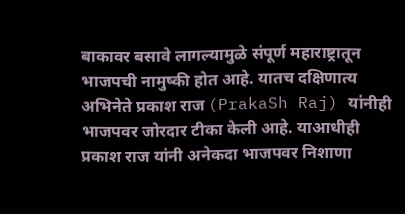बाकावर बसावे लागल्यामुळे संपूर्ण महाराष्ट्रातून भाजपची नामुष्की होत आहे. यातच दक्षिणात्य अभिनेते प्रकाश राज (PrakaSh Raj) यांनीही भाजपवर जोरदार टीका केली आहे. याआधीही प्रकाश राज यांनी अनेकदा भाजपवर निशाणा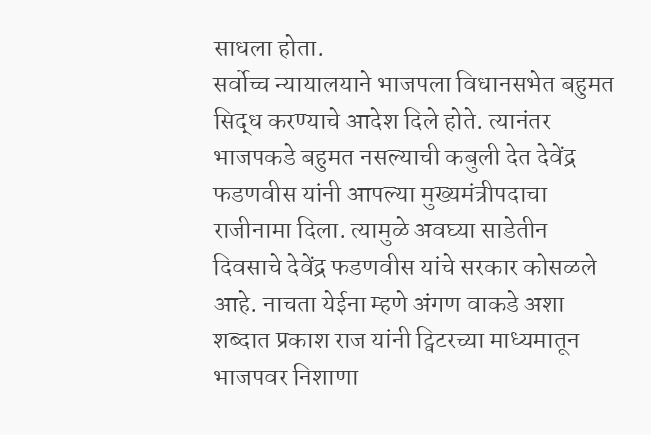साधला होता.
सर्वोच्च न्यायालयाने भाजपला विधानसभेत बहुमत सिद्ध करण्याचे आदेश दिले होते. त्यानंतर भाजपकडे बहुमत नसल्याची कबुली देत देवेंद्र फडणवीस यांनी आपल्या मुख्यमंत्रीपदाचा राजीनामा दिला. त्यामुळे अवघ्या साडेतीन दिवसाचे देवेंद्र फडणवीस यांचे सरकार कोसळले आहे. नाचता येईना म्हणे अंगण वाकडे अशा शब्दात प्रकाश राज यांनी ट्विटरच्या माध्यमातून भाजपवर निशाणा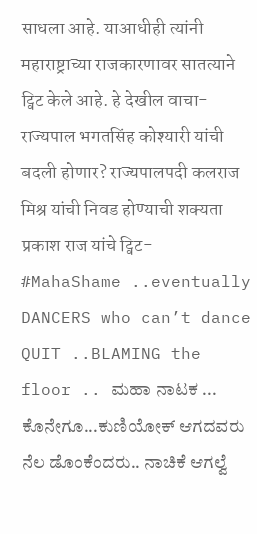साधला आहे. याआधीही त्यांनी महाराष्ट्राच्या राजकारणावर सातत्याने ट्विट केले आहे. हे देखील वाचा-राज्यपाल भगतसिंह कोश्यारी यांची बदली होणार? राज्यपालपदी कलराज मिश्र यांची निवड होण्याची शक्यता
प्रकाश राज यांचे ट्विट-
#MahaShame ..eventually DANCERS who can’t dance QUIT ..BLAMING the floor .. ಮಹಾ ನಾಟಕ ... ಕೊನೇಗೂ...ಕುಣಿಯೋಕ್ ಆಗದವರು ನೆಲ ಡೊಂಕೆಂದರು.. ನಾಚಿಕೆ ಆಗಲ್ವೆ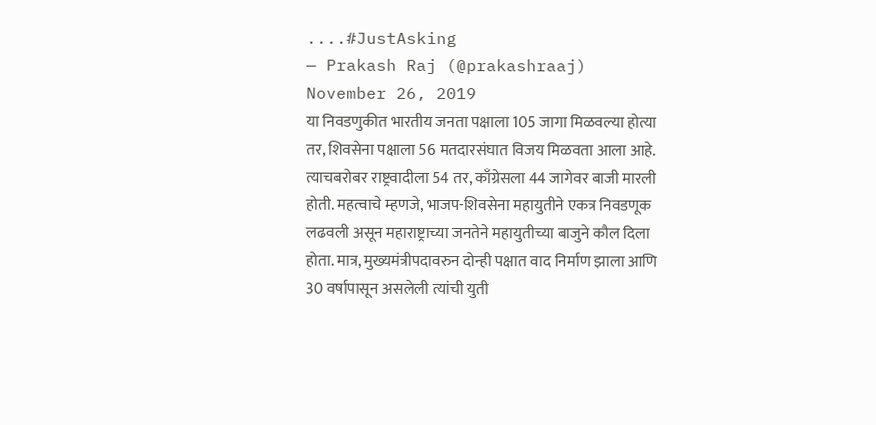....#JustAsking
— Prakash Raj (@prakashraaj) November 26, 2019
या निवडणुकीत भारतीय जनता पक्षाला 105 जागा मिळवल्या होत्या तर, शिवसेना पक्षाला 56 मतदारसंघात विजय मिळवता आला आहे. त्याचबरोबर राष्ट्रवादीला 54 तर, काँग्रेसला 44 जागेवर बाजी मारली होती. महत्वाचे म्हणजे, भाजप-शिवसेना महायुतीने एकत्र निवडणूक लढवली असून महाराष्ट्राच्या जनतेने महायुतीच्या बाजुने कौल दिला होता. मात्र, मुख्यमंत्रीपदावरुन दोन्ही पक्षात वाद निर्माण झाला आणि 30 वर्षापासून असलेली त्यांची युती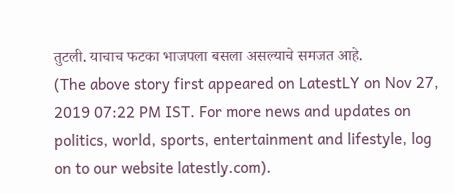तुटली. याचाच फटका भाजपला बसला असल्याचे समजत आहे.
(The above story first appeared on LatestLY on Nov 27, 2019 07:22 PM IST. For more news and updates on politics, world, sports, entertainment and lifestyle, log on to our website latestly.com).